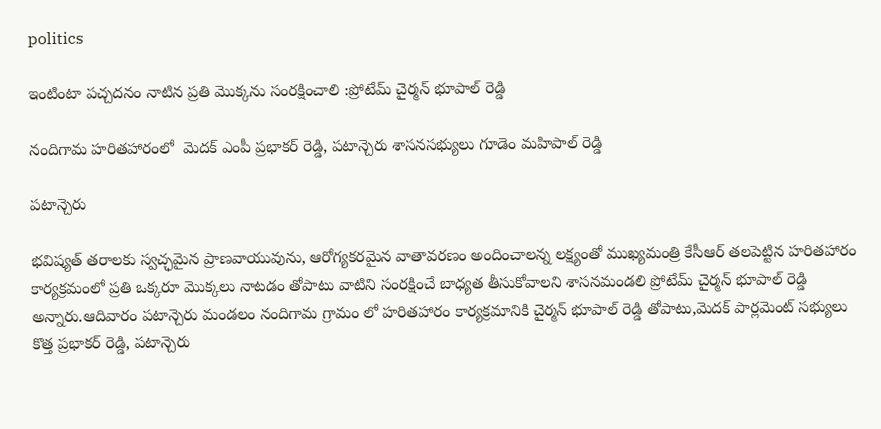politics

ఇంటింటా పచ్చదనం నాటిన ప్రతి మొక్కను సంరక్షించాలి :ప్రోటేమ్ చైర్మన్ భూపాల్ రెడ్డి

నందిగామ హరితహారంలో  మెదక్ ఎంపీ ప్రభాకర్ రెడ్డి, పటాన్చెరు శాసనసభ్యులు గూడెం మహిపాల్ రెడ్డి

పటాన్చెరు

భవిష్యత్ తరాలకు స్వచ్ఛమైన ప్రాణవాయువును, ఆరోగ్యకరమైన వాతావరణం అందించాలన్న లక్ష్యంతో ముఖ్యమంత్రి కేసీఆర్ తలపెట్టిన హరితహారం కార్యక్రమంలో ప్రతి ఒక్కరూ మొక్కలు నాటడం తోపాటు వాటిని సంరక్షించే బాధ్యత తీసుకోవాలని శాసనమండలి ప్రోటేమ్ చైర్మన్ భూపాల్ రెడ్డి అన్నారు.ఆదివారం పటాన్చెరు మండలం నందిగామ గ్రామం లో హరితహారం కార్యక్రమానికి చైర్మన్ భూపాల్ రెడ్డి తోపాటు,మెదక్ పార్లమెంట్ సభ్యులు కొత్త ప్రభాకర్ రెడ్డి, పటాన్చెరు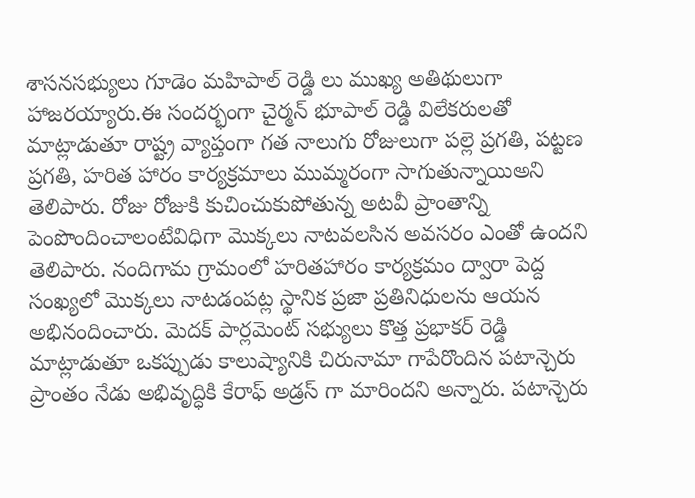శాసనసభ్యులు గూడెం మహిపాల్ రెడ్డి లు ముఖ్య అతిథులుగా హాజరయ్యారు.ఈ సందర్భంగా చైర్మన్ భూపాల్ రెడ్డి విలేకరులతో మాట్లాడుతూ రాష్ట్ర వ్యాప్తంగా గత నాలుగు రోజులుగా పల్లె ప్రగతి, పట్టణ ప్రగతి, హరిత హారం కార్యక్రమాలు ముమ్మరంగా సాగుతున్నాయిఅని తెలిపారు. రోజు రోజుకి కుచించుకుపోతున్న అటవీ ప్రాంతాన్ని పెంపొందించాలంటేవిధిగా మొక్కలు నాటవలసిన అవసరం ఎంతో ఉందని తెలిపారు. నందిగామ గ్రామంలో హరితహారం కార్యక్రమం ద్వారా పెద్ద సంఖ్యలో మొక్కలు నాటడంపట్ల స్థానిక ప్రజా ప్రతినిధులను ఆయన అభినందించారు. మెదక్ పార్లమెంట్ సభ్యులు కొత్త ప్రభాకర్ రెడ్డి మాట్లాడుతూ ఒకప్పుడు కాలుష్యానికి చిరునామా గాపేరొందిన పటాన్చెరు ప్రాంతం నేడు అభివృద్ధికి కేరాఫ్ అడ్రస్ గా మారిందని అన్నారు. పటాన్చెరు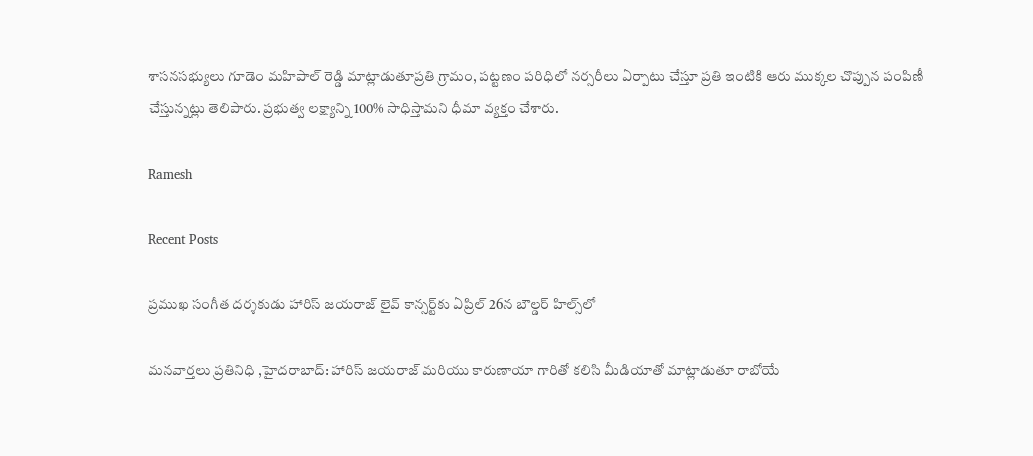శాసనసభ్యులు గూడెం మహిపాల్ రెడ్డి మాట్లాడుతూప్రతి గ్రామం, పట్టణం పరిధిలో నర్సరీలు ఏర్పాటు చేస్తూ ప్రతి ఇంటికి ఆరు ముక్కల చొప్పున పంపిణీ చేస్తున్నట్లు తెలిపారు. ప్రభుత్వ లక్ష్యాన్ని 100% సాధిస్తామని ధీమా వ్యక్తం చేశారు.

Ramesh

Recent Posts

ప్రముఖ సంగీత దర్శకుడు హారిస్ జయరాజ్ లైవ్ కాన్సర్ట్‌కు ఏప్రిల్ 26న బౌల్డర్ హిల్స్‌లో

మనవార్తలు ప్రతినిధి ,హైదరాబాద్: హారిస్ జయరాజ్ మరియు కారుణాయా గారితో కలిసి మీడియాతో మాట్లాడుతూ రాబోయే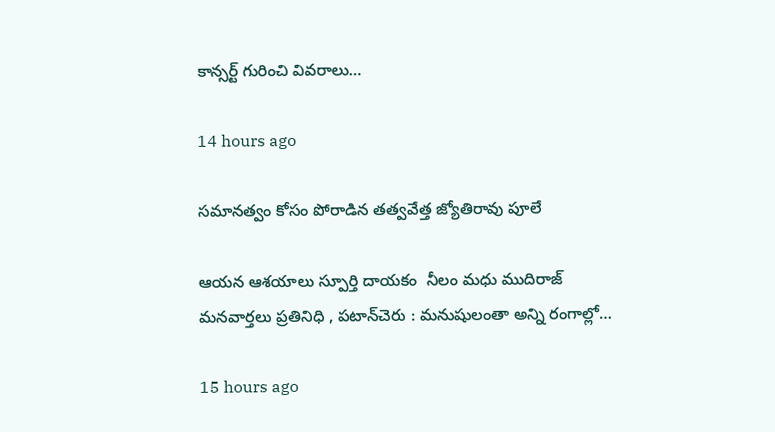కాన్సర్ట్ గురించి వివరాలు…

14 hours ago

సమానత్వం కోసం పోరాడిన తత్వవేత్త జ్యోతిరావు పూలే

ఆయన ఆశయాలు స్పూర్తి దాయకం  నీలం మధు ముదిరాజ్ మనవార్తలు ప్రతినిధి , పటాన్‌చెరు : మనుషులంతా అన్ని రంగాల్లో…

15 hours ago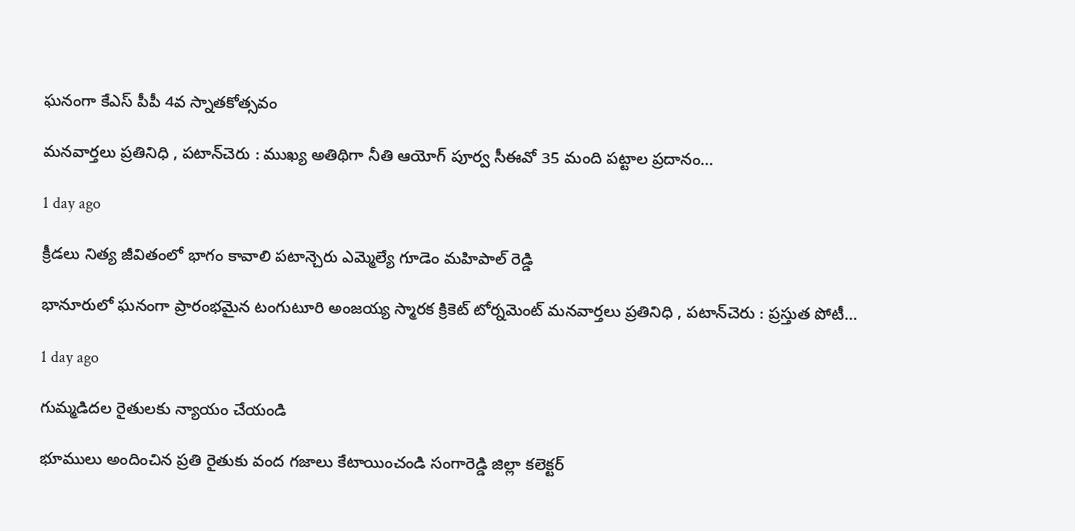ఘనంగా కేఎస్ పీపీ 4వ స్నాతకోత్సవం

మనవార్తలు ప్రతినిధి , పటాన్‌చెరు : ముఖ్య అతిథిగా నీతి ఆయోగ్ పూర్వ సీఈవో 35 మంది పట్టాల ప్రదానం…

1 day ago

క్రీడలు నిత్య జీవితంలో భాగం కావాలి పటాన్చెరు ఎమ్మెల్యే గూడెం మహిపాల్ రెడ్డి

భానూరులో ఘనంగా ప్రారంభమైన టంగుటూరి అంజయ్య స్మారక క్రికెట్ టోర్నమెంట్ మనవార్తలు ప్రతినిధి , పటాన్‌చెరు : ప్రస్తుత పోటీ…

1 day ago

గుమ్మడిదల రైతులకు న్యాయం చేయండి

భూములు అందించిన ప్రతి రైతుకు వంద గజాలు కేటాయించండి సంగారెడ్డి జిల్లా కలెక్టర్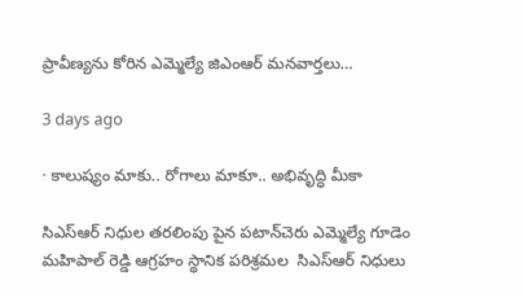ప్రావీణ్యను కోరిన ఎమ్మెల్యే జిఎంఆర్ మనవార్తలు…

3 days ago

· కాలుష్యం మాకు.. రోగాలు మాకూ.. అభివృద్ధి మీకా

సిఎస్ఆర్ నిధుల తరలింపు పైన పటాన్‌చెరు ఎమ్మెల్యే గూడెం మహిపాల్ రెడ్డి ఆగ్రహం స్థానిక పరిశ్రమల  సిఎస్ఆర్ నిధులు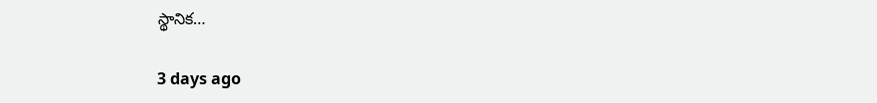స్థానిక…

3 days ago